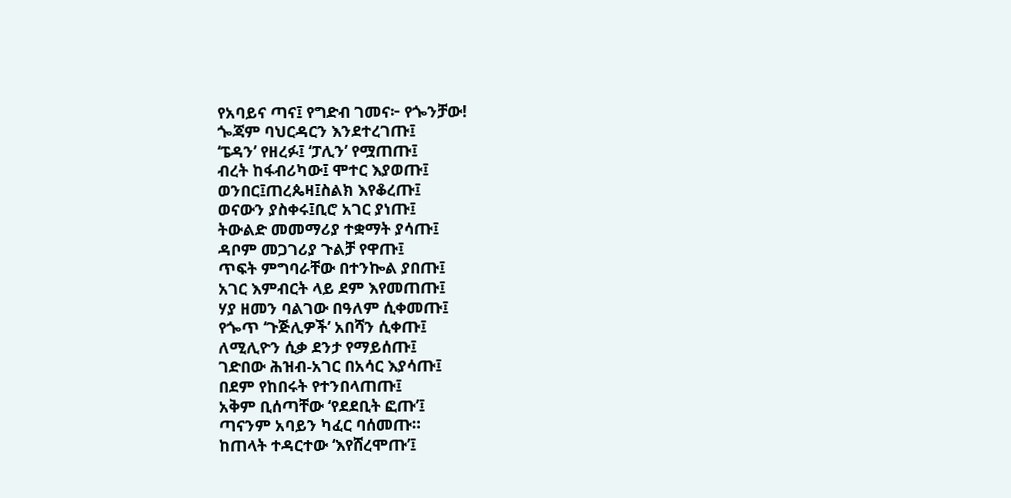የአባይና ጣና፤ የግድብ ገመና፦ የጐንቻው!
ጐጃም ባህርዳርን እንደተረገጡ፤
‘ፔዳን’ የዘረፉ፤ ‘ፓሊን’ የሟጠጡ፤
ብረት ከፋብሪካው፤ ሞተር እያወጡ፤
ወንበር፤ጠረጴዛ፤ስልክ እየቆረጡ፤
ወናውን ያስቀሩ፤ቢሮ አገር ያነጡ፤
ትውልድ መመማሪያ ተቋማት ያሳጡ፤
ዳቦም መጋገሪያ ጉልቻ የዋጡ፤
ጥፍት ምግባራቸው በተንኰል ያበጡ፤
አገር እምብርት ላይ ደም እየመጠጡ፤
ሃያ ዘመን ባልገው በዓለም ሲቀመጡ፤
የጐጥ ‘ጉጅሊዎች’ አበሻን ሲቀጡ፤
ለሚሊዮን ሲቃ ደንታ የማይሰጡ፤
ገድበው ሕዝብ-አገር በአሳር እያሳጡ፤
በደም የከበሩት የተንበላጠጡ፤
አቅም ቢሰጣቸው ‘የደደቢት ፎጡ’፤
ጣናንም አባይን ካፈር ባሰመጡ።
ከጠላት ተዳርተው ‘እየሸረሞጡ’፤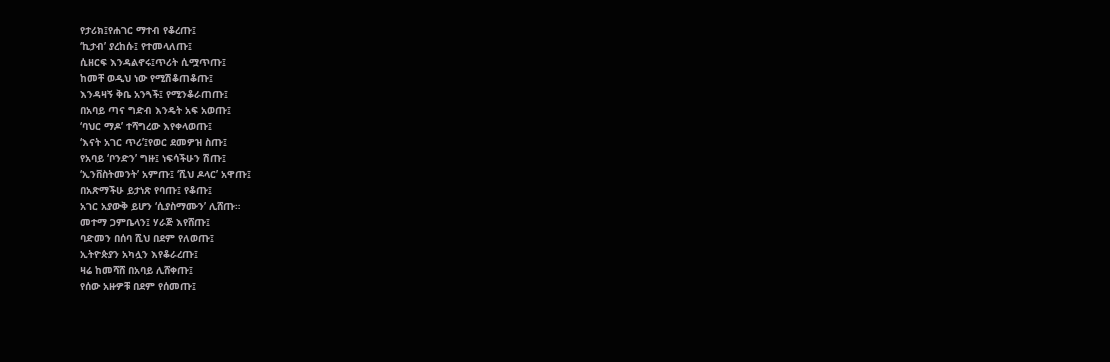የታሪክ፤የሐገር ማተብ የቆረጡ፤
‘ኪታብ’ ያረከሱ፤ የተመላለጡ፤
ሲዘርፍ እንዳልኖሩ፤ጥሪት ሲሟጥጡ፤
ከመቸ ወዲህ ነው የሚሽቆጠቆጡ፤
እንዳዛኝ ቅቤ አንጓች፤ የሚንቆራጠጡ፤
በአባይ ጣና ግድብ እንዴት አፍ አወጡ፤
‘ባህር ማዶ’ ተሻግረው እየቀላወጡ፤
‘እናት አገር ጥሪ’፤የወር ደመዎዝ ስጡ፤
የአባይ ‘ቦንድን’ ግዙ፤ ነፍሳችሁን ሽጡ፤
‘ኢንቨስትመንት’ አምጡ፤ ‘ሺህ ዶላር’ አዋጡ፤
በአጽማችሁ ይታነጽ የባጡ፤ የቆጡ፤
አገር አያውቅ ይሆን ‘ሲያስማሙን’ ሊሸጡ።
መተማ ጋምቤላን፤ ሃራጅ እየሸጡ፤
ባድመን በሰባ ሺህ በደም የለወጡ፤
ኢትዮጵያን አካሏን እየቆራረጡ፤
ዛሬ ከመሻሸ በአባይ ሊሸቀጡ፤
የሰው አዙዎቹ በደም የሰመጡ፤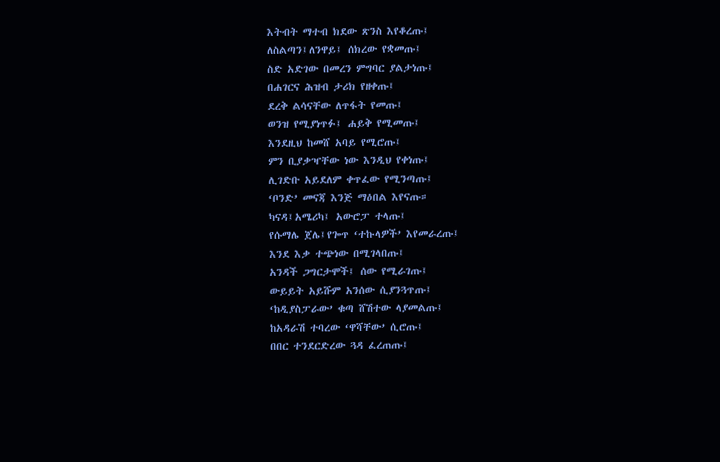እትብት ማተብ ክደው ጽንስ እየቆረጡ፤
ለስልጣን፤ለንዋይ፤ ሰክረው የቋመጡ፤
ስድ አድገው በመረን ምግባር ያልታነጡ፤
በሐገርና ሕዝብ ታሪክ የዘቀጡ፤
ደረቅ ልሳናቸው ለጥፋት የመጡ፤
ወንዝ የሚያነጥፉ፤ ሐይቅ የሚመጡ፤
እንደዚህ ከመሸ አባይ የሚሮጡ፤
ምን ቢያቃዣቸው ነው እንዲህ የቀነጡ፤
ሊገድቡ አይደለም ቀጥፈው የሚንጣጡ፤
‘ቦንድ’ መናጃ እንጅ ማዕበል እየናጡ።
ካናዳ፤አሜሪካ፤ አውሮፓ ተላጡ፤
የሱማሌ ጀሌ፤የጐጥ ‘ተኩላዎች’ እየመራረጡ፤
እንደ እቃ ተጭነው በሚገላበጡ፤
አንዳች ጋግርታሞች፤ ሰው የሚራገጡ፤
ውይይት አይሹም አንሰው ሲያንጓጥጡ፤
‘ከዲያስፓራው’ ቁጣ ሸሽተው ላያመልጡ፤
ከአዳራሽ ተባረው ‘ዋሻቸው’ ሲሮጡ፤
በበር ተንደርድረው ጓዳ ፈረጠጡ፤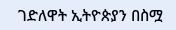ገድለዋት ኢትዮጵያን በስሟ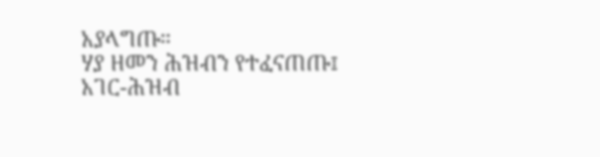አያላግጡ።
ሃያ ዘመን ሕዝብን የተፈናጠጡ፤
አገር-ሕዝብ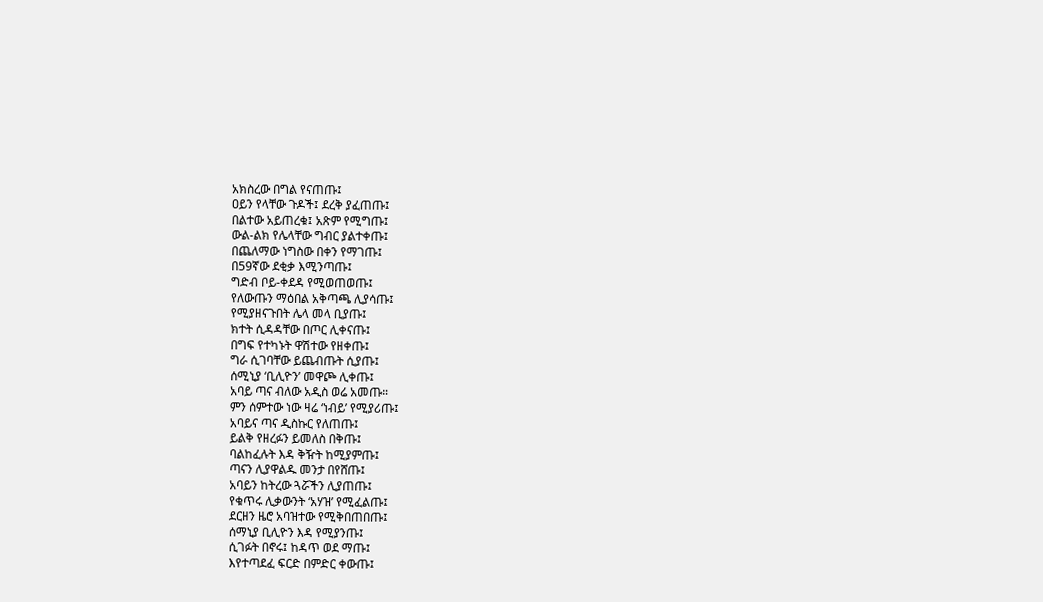አክስረው በግል የናጠጡ፤
ዐይን የላቸው ጉዶች፤ ደረቅ ያፈጠጡ፤
በልተው አይጠረቁ፤ አጽም የሚግጡ፤
ውል-ልክ የሌላቸው ግብር ያልተቀጡ፤
በጨለማው ነግስው በቀን የማገጡ፤
በ59ኛው ደቂቃ እሚንጣጡ፤
ግድብ ቦይ-ቀደዳ የሚወጠወጡ፤
የለውጡን ማዕበል አቅጣጫ ሊያሳጡ፤
የሚያዘናጉበት ሌላ መላ ቢያጡ፤
ክተት ሲዳዳቸው በጦር ሊቀናጡ፤
በግፍ የተካኑት ዋሽተው የዘቀጡ፤
ግራ ሲገባቸው ይጨብጡት ሲያጡ፤
ሰሚኒያ ‘ቢሊዮን’ መዋጮ ሊቀጡ፤
አባይ ጣና ብለው አዲስ ወሬ አመጡ።
ምን ሰምተው ነው ዛሬ ‘ነብይ’ የሚያሪጡ፤
አባይና ጣና ዲስኩር የለጠጡ፤
ይልቅ የዘረፉን ይመለስ በቅጡ፤
ባልከፈሉት እዳ ቅዥት ከሚያምጡ፤
ጣናን ሊያዋልዱ መንታ በየሸጡ፤
አባይን ከትረው ጓሯችን ሊያጠጡ፤
የቁጥሩ ሊቃውንት ‘አሃዝ’ የሚፈልጡ፤
ደርዘን ዜሮ አባዝተው የሚቅበጠበጡ፤
ሰማኒያ ቢሊዮን እዳ የሚያንጡ፤
ሲገፉት በኖሩ፤ ከዳጥ ወደ ማጡ፤
እየተጣደፈ ፍርድ በምድር ቀውጡ፤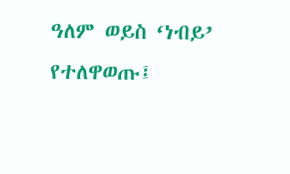ዓለም ወይስ ‘ነብይ’ የተለዋወጡ፤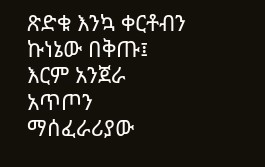ጽድቁ እንኳ ቀርቶብን ኩነኔው በቅጡ፤
እርም አንጀራ አጥጦን ማሰፈራሪያው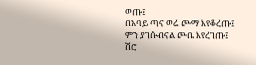ወጡ፤
በአባይ ጣና ወሬ ጮማ እየቆረጡ፤
ምን ያገሱብናል ጮቤ እየረገጡ፤
ሽሮ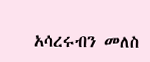አሳረሩብን መለስ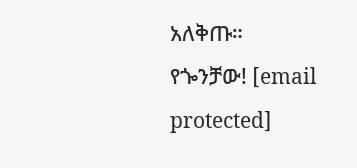አለቅጡ።
የጐንቻው! [email protected]